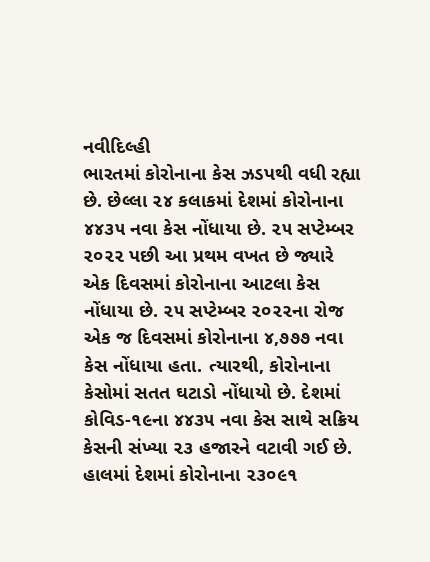નવીદિલ્હી
ભારતમાં કોરોનાના કેસ ઝડપથી વધી રહ્યા છે. છેલ્લા ૨૪ કલાકમાં દેશમાં કોરોનાના ૪૪૩૫ નવા કેસ નોંધાયા છે. ૨૫ સપ્ટેમ્બર ૨૦૨૨ પછી આ પ્રથમ વખત છે જ્યારે એક દિવસમાં કોરોનાના આટલા કેસ નોંધાયા છે. ૨૫ સપ્ટેમ્બર ૨૦૨૨ના રોજ એક જ દિવસમાં કોરોનાના ૪,૭૭૭ નવા કેસ નોંધાયા હતા. ત્યારથી, કોરોનાના કેસોમાં સતત ઘટાડો નોંધાયો છે. દેશમાં કોવિડ-૧૯ના ૪૪૩૫ નવા કેસ સાથે સક્રિય કેસની સંખ્યા ૨૩ હજારને વટાવી ગઈ છે. હાલમાં દેશમાં કોરોનાના ૨૩૦૯૧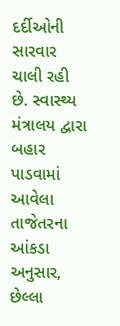દર્દીઓની સારવાર ચાલી રહી છે. સ્વાસ્થ્ય મંત્રાલય દ્વારા બહાર પાડવામાં આવેલા તાજેતરના આંકડા અનુસાર, છેલ્લા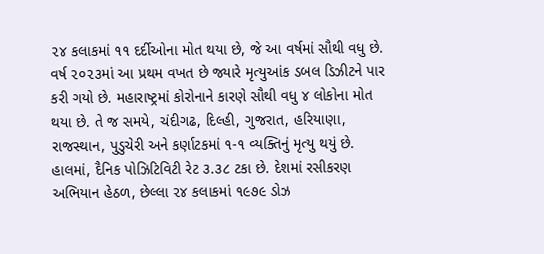૨૪ કલાકમાં ૧૧ દર્દીઓના મોત થયા છે, જે આ વર્ષમાં સૌથી વધુ છે. વર્ષ ૨૦૨૩માં આ પ્રથમ વખત છે જ્યારે મૃત્યુઆંક ડબલ ડિઝીટને પાર કરી ગયો છે. મહારાષ્ટ્રમાં કોરોનાને કારણે સૌથી વધુ ૪ લોકોના મોત થયા છે. તે જ સમયે, ચંદીગઢ, દિલ્હી, ગુજરાત, હરિયાણા, રાજસ્થાન, પુડુચેરી અને કર્ણાટકમાં ૧-૧ વ્યક્તિનું મૃત્યુ થયું છે. હાલમાં, દૈનિક પોઝિટિવિટી રેટ ૩.૩૮ ટકા છે. દેશમાં રસીકરણ અભિયાન હેઠળ, છેલ્લા ૨૪ કલાકમાં ૧૯૭૯ ડોઝ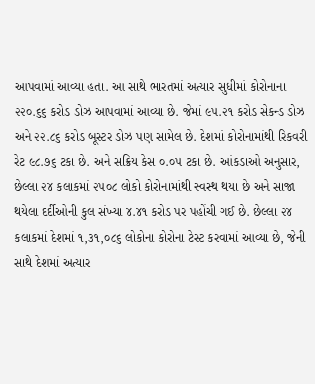આપવામાં આવ્યા હતા. આ સાથે ભારતમાં અત્યાર સુધીમાં કોરોનાના ૨૨૦.૬૬ કરોડ ડોઝ આપવામાં આવ્યા છે. જેમાં ૯૫.૨૧ કરોડ સેકન્ડ ડોઝ અને ૨૨.૮૬ કરોડ બૂસ્ટર ડોઝ પણ સામેલ છે. દેશમાં કોરોનામાંથી રિકવરી રેટ ૯૮.૭૬ ટકા છે. અને સક્રિય કેસ ૦.૦૫ ટકા છે. આંકડાઓ અનુસાર, છેલ્લા ૨૪ કલાકમાં ૨૫૦૮ લોકો કોરોનામાંથી સ્વસ્થ થયા છે અને સાજા થયેલા દર્દીઓની કુલ સંખ્યા ૪.૪૧ કરોડ પર પહોંચી ગઈ છે. છેલ્લા ૨૪ કલાકમાં દેશમાં ૧,૩૧,૦૮૬ લોકોના કોરોના ટેસ્ટ કરવામાં આવ્યા છે, જેની સાથે દેશમાં અત્યાર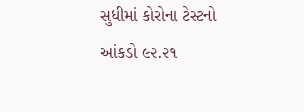સુધીમાં કોરોના ટેસ્ટનો આંકડો ૯૨.૨૧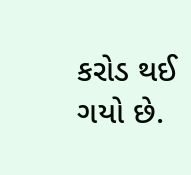કરોડ થઈ ગયો છે.